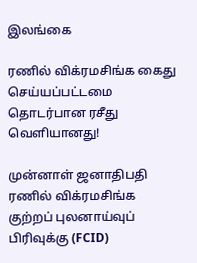இலங்கை

ரணில் விக்ரமசிங்க கைது செய்யப்பட்டமை தொடர்பான ரசீது வெளியானது!

முன்னாள் ஜனாதிபதி ரணில் விக்ரமசிங்க குற்றப் புலனாய்வுப் பிரிவுக்கு (FCID)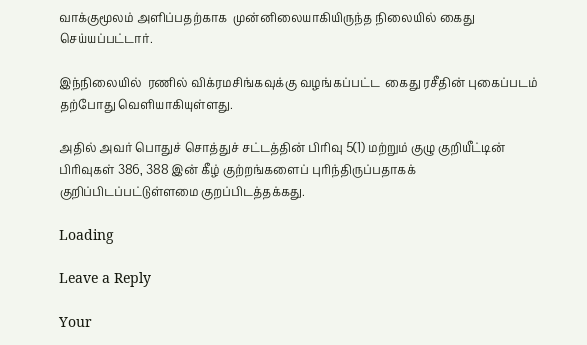வாக்குமூலம் அளிப்பதற்காக  முன்னிலையாகியிருந்த நிலையில் கைது செய்யப்பட்டார்.

இந்நிலையில்  ரணில் விக்ரமசிங்கவுக்கு வழங்கப்பட்ட  கைது ரசீதின் புகைப்படம் தற்போது வெளியாகியுள்ளது.

அதில் அவர் பொதுச் சொத்துச் சட்டத்தின் பிரிவு 5(1) மற்றும் குழு குறியீட்டின் பிரிவுகள் 386, 388 இன் கீழ் குற்றங்களைப் புரிந்திருப்பதாகக் குறிப்பிடப்பட்டுள்ளமை குறப்பிடத்தக்கது.

Loading

Leave a Reply

Your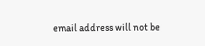email address will not be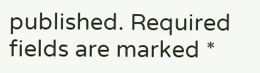published. Required fields are marked *